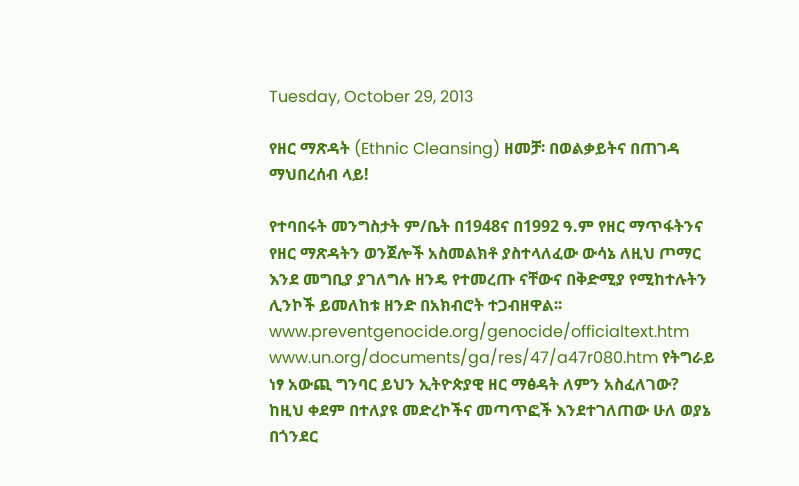Tuesday, October 29, 2013

የዘር ማጽዳት (Ethnic Cleansing) ዘመቻ፡ በወልቃይትና በጠገዳ ማህበረሰብ ላይ!

የተባበሩት መንግስታት ም/ቤት በ1948ና በ1992 ዓ.ም የዘር ማጥፋትንና የዘር ማጽዳትን ወንጀሎች አስመልክቶ ያስተላለፈው ውሳኔ ለዚህ ጦማር እንደ መግቢያ ያገለግሉ ዘንዴ የተመረጡ ናቸውና በቅድሚያ የሚከተሉትን ሊንኮች ይመለከቱ ዘንድ በአክብሮት ተጋብዘዋል፡፡
www.preventgenocide.org/genocide/officialtext.htm www.un.org/documents/ga/res/47/a47r080.htm የትግራይ ነፃ አውጪ ግንባር ይህን ኢትዮጵያዊ ዘር ማፅዳት ለምን አስፈለገው? ከዚህ ቀደም በተለያዩ መድረኮችና መጣጥፎች እንደተገለጠው ሁለ ወያኔ በጎንደር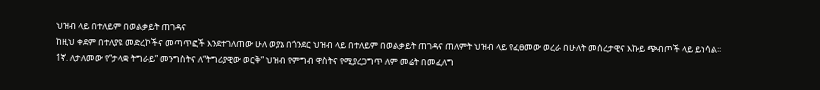ህዝብ ላይ በተለይም በወልቃይት ጠገዳና
ከዚህ ቀደም በተለያዩ መድረኮችና መጣጥፎች እንደተገለጠው ሁለ ወያኔ በጎንደር ህዝብ ላይ በተለይም በወልቃይት ጠገዳና ጠለምት ህዝብ ላይ የፈፀመው ወረራ በሁለት መሰረታዊና እኩይ ጭብጦች ላይ ይነሳል፡፡
1ኛ. ለታለመው የ“ታላቋ ትግራይ” መንግስትና ለ“ትግሪያዊው ወርቅ” ህዝብ የምግብ ዋስትና የሚያረጋግጥ ለም መሬት በመፈለግ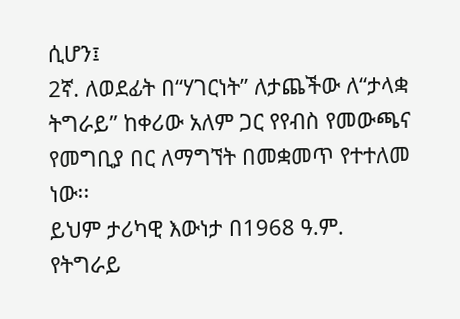ሲሆን፤
2ኛ. ለወደፊት በ“ሃገርነት” ለታጨችው ለ“ታላቋ ትግራይ” ከቀሪው አለም ጋር የየብስ የመውጫና የመግቢያ በር ለማግኘት በመቋመጥ የተተለመ ነው፡፡
ይህም ታሪካዊ እውነታ በ1968 ዓ.ም. የትግራይ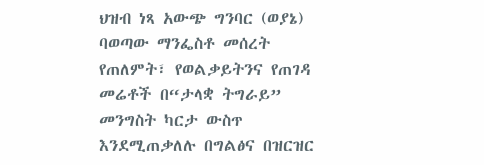ህዝብ ነጻ አውጭ ግንባር (ወያኔ) ባወጣው ማንፌስቶ መሰረት የጠለምት፣ የወልቃይትንና የጠገዳ መሬቶች በ“ታላቋ ትግራይ” መንግስት ካርታ ውስጥ እንደሚጠቃለሉ በግልፅና በዝርዝር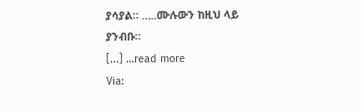ያሳያል። …..ሙሉውን ከዚህ ላይ ያንብቡ።
[...] …read more
Via: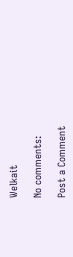Welkait

No comments:

Post a Comment